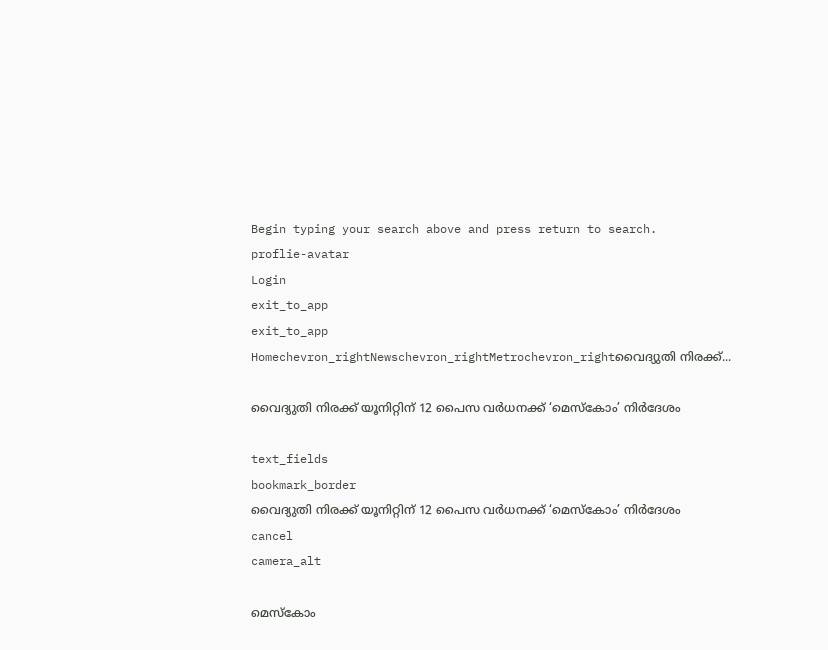Begin typing your search above and press return to search.
proflie-avatar
Login
exit_to_app
exit_to_app
Homechevron_rightNewschevron_rightMetrochevron_rightവൈദ്യുതി നിരക്ക്...

വൈദ്യുതി നിരക്ക് യൂനിറ്റിന് 12 പൈസ വർധനക്ക് ‘മെസ്കോം’ നിർദേശം

text_fields
bookmark_border
വൈദ്യുതി നിരക്ക് യൂനിറ്റിന് 12 പൈസ വർധനക്ക് ‘മെസ്കോം’ നിർദേശം
cancel
camera_alt

മെസ്‌കോം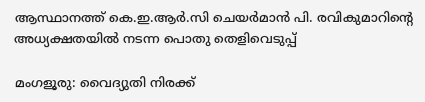ആസ്ഥാനത്ത് കെ.ഇ.ആർ.സി ചെയർമാൻ പി. രവികുമാറിന്റെ അധ്യക്ഷതയിൽ നടന്ന പൊതു തെളിവെടുപ്പ്

മംഗളൂരു: വൈദ്യുതി നിരക്ക്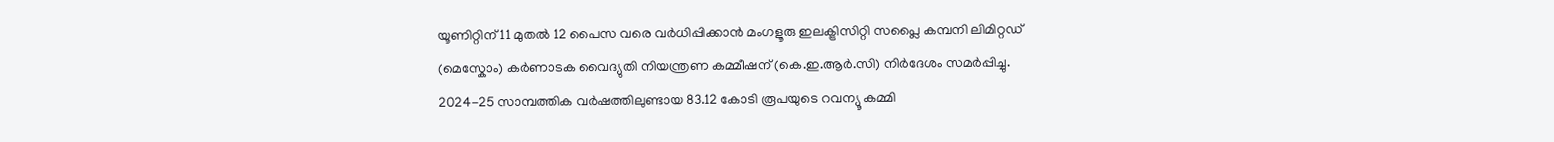യൂണിറ്റിന് 11 മുതൽ 12 പൈസ വരെ വർധിപ്പിക്കാൻ മംഗളൂരു ഇലക്ട്രിസിറ്റി സപ്ലൈ കമ്പനി ലിമിറ്റഡ് (മെസ്കോം) കർണാടക വൈദ്യുതി നിയന്ത്രണ കമ്മീഷന് (കെ.ഇ.ആർ.സി) നിർദേശം സമർപ്പിച്ചു. 2024-25 സാമ്പത്തിക വർഷത്തിലുണ്ടായ 83.12 കോടി രൂപയുടെ റവന്യൂ കമ്മി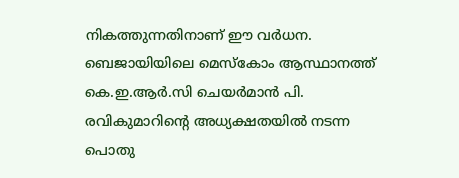നികത്തുന്നതിനാണ് ഈ വർധന. ബെജായിയിലെ മെസ്‌കോം ആസ്ഥാനത്ത് കെ.ഇ.ആർ.സി ചെയർമാൻ പി. രവികുമാറിന്റെ അധ്യക്ഷതയിൽ നടന്ന പൊതു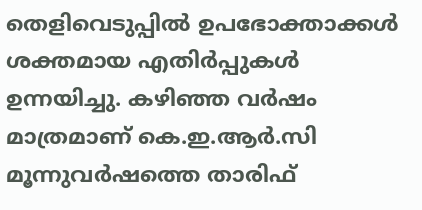തെളിവെടുപ്പിൽ ഉപഭോക്താക്കൾ ശക്തമായ എതിർപ്പുകൾ ഉന്നയിച്ചു. കഴിഞ്ഞ വർഷം മാത്രമാണ് കെ.ഇ.ആർ.സി മൂന്നുവർഷത്തെ താരിഫ്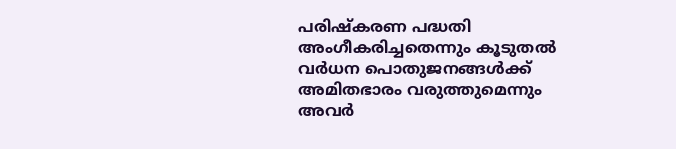പരിഷ്കരണ പദ്ധതി അംഗീകരിച്ചതെന്നും കൂടുതൽ വർധന പൊതുജനങ്ങൾക്ക് അമിതഭാരം വരുത്തുമെന്നും അവർ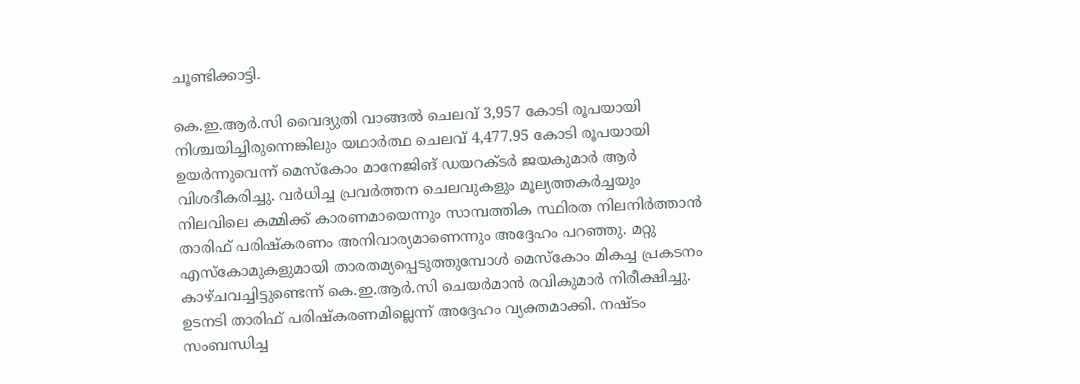ചൂണ്ടിക്കാട്ടി.

കെ.ഇ.ആർ.സി വൈദ്യുതി വാങ്ങൽ ചെലവ് 3,957 കോടി രൂപയായി നിശ്ചയിച്ചിരുന്നെങ്കിലും യഥാർത്ഥ ചെലവ് 4,477.95 കോടി രൂപയായി ഉയർന്നുവെന്ന് മെസ്കോം മാനേജിങ് ഡയറക്ടർ ജയകുമാർ ആർ വിശദീകരിച്ചു. വർധിച്ച പ്രവർത്തന ചെലവുകളും മൂല്യത്തകർച്ചയും നിലവിലെ കമ്മിക്ക് കാരണമായെന്നും സാമ്പത്തിക സ്ഥിരത നിലനിർത്താൻ താരിഫ് പരിഷ്കരണം അനിവാര്യമാണെന്നും അദ്ദേഹം പറഞ്ഞു. മറ്റു എസ്‌കോമുകളുമായി താരതമ്യപ്പെടുത്തുമ്പോൾ മെസ്‌കോം മികച്ച പ്രകടനം കാഴ്ചവച്ചിട്ടുണ്ടെന്ന് കെ.ഇ.ആർ.സി ചെയർമാൻ രവികുമാർ നിരീക്ഷിച്ചു. ഉടനടി താരിഫ് പരിഷ്‌കരണമില്ലെന്ന് അദ്ദേഹം വ്യക്തമാക്കി. നഷ്ടം സംബന്ധിച്ച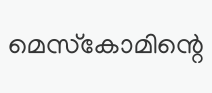മെസ്‌കോമിന്റെ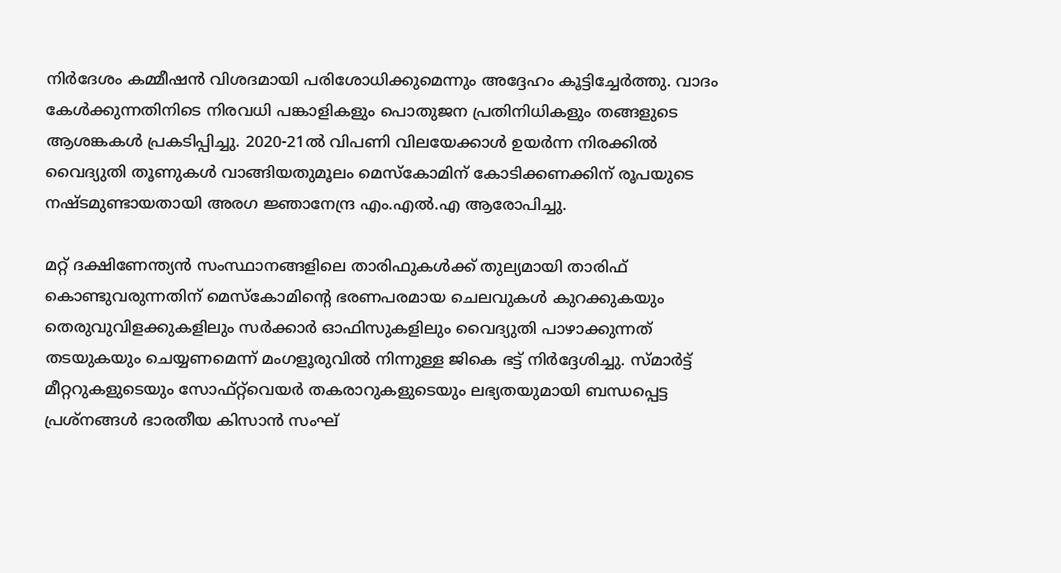നിർദേശം കമ്മീഷൻ വിശദമായി പരിശോധിക്കുമെന്നും അദ്ദേഹം കൂട്ടിച്ചേർത്തു. വാദം കേൾക്കുന്നതിനിടെ നിരവധി പങ്കാളികളും പൊതുജന പ്രതിനിധികളും തങ്ങളുടെ ആശങ്കകൾ പ്രകടിപ്പിച്ചു. 2020-21ൽ വിപണി വിലയേക്കാൾ ഉയർന്ന നിരക്കിൽ വൈദ്യുതി തൂണുകൾ വാങ്ങിയതുമൂലം മെസ്കോമിന് കോടിക്കണക്കിന് രൂപയുടെ നഷ്ടമുണ്ടായതായി അരഗ ജ്ഞാനേന്ദ്ര എം.എൽ.എ ആരോപിച്ചു.

മറ്റ് ദക്ഷിണേന്ത്യൻ സംസ്ഥാനങ്ങളിലെ താരിഫുകൾക്ക് തുല്യമായി താരിഫ് കൊണ്ടുവരുന്നതിന് മെസ്കോമിന്റെ ഭരണപരമായ ചെലവുകൾ കുറക്കുകയും തെരുവുവിളക്കുകളിലും സർക്കാർ ഓഫിസുകളിലും വൈദ്യുതി പാഴാക്കുന്നത് തടയുകയും ചെയ്യണമെന്ന് മംഗളൂരുവിൽ നിന്നുള്ള ജികെ ഭട്ട് നിർദ്ദേശിച്ചു. സ്മാർട്ട് മീറ്ററുകളുടെയും സോഫ്റ്റ്‌വെയർ തകരാറുകളുടെയും ലഭ്യതയുമായി ബന്ധപ്പെട്ട പ്രശ്നങ്ങൾ ഭാരതീയ കിസാൻ സംഘ്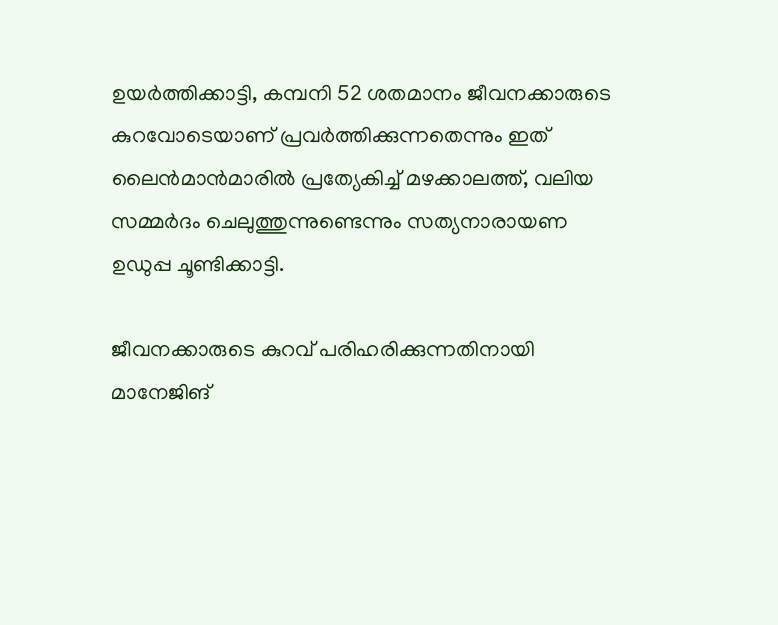ഉയർത്തിക്കാട്ടി, കമ്പനി 52 ശതമാനം ജീവനക്കാരുടെ കുറവോടെയാണ് പ്രവർത്തിക്കുന്നതെന്നും ഇത് ലൈൻമാൻമാരിൽ പ്രത്യേകിച്ച് മഴക്കാലത്ത്, വലിയ സമ്മർദം ചെലുത്തുന്നുണ്ടെന്നും സത്യനാരായണ ഉഡുപ്പ ചൂണ്ടിക്കാട്ടി.

ജീവനക്കാരുടെ കുറവ് പരിഹരിക്കുന്നതിനായി മാനേജിങ്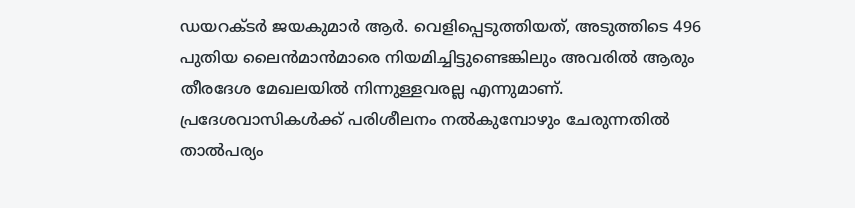ഡയറക്ടർ ജയകുമാർ ആർ. വെളിപ്പെടുത്തിയത്, അടുത്തിടെ 496 പുതിയ ലൈൻമാൻമാരെ നിയമിച്ചിട്ടുണ്ടെങ്കിലും അവരിൽ ആരും തീരദേശ മേഖലയിൽ നിന്നുള്ളവരല്ല എന്നുമാണ്. പ്രദേശവാസികൾക്ക് പരിശീലനം നൽകുമ്പോഴും ചേരുന്നതിൽ താൽപര്യം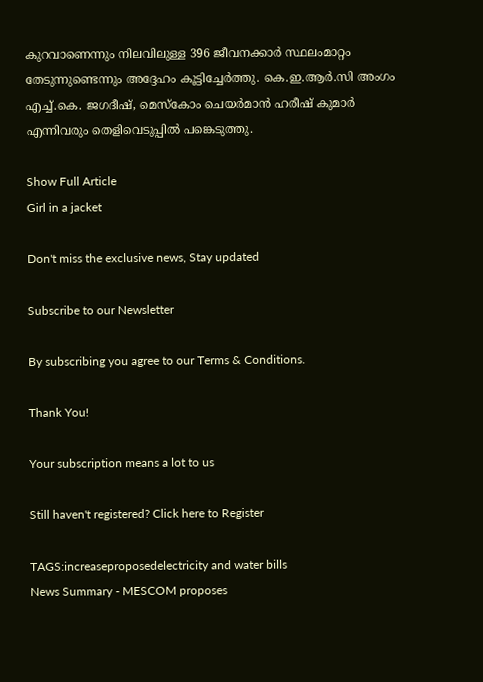കുറവാണെന്നും നിലവിലുള്ള 396 ജീവനക്കാർ സ്ഥലംമാറ്റം തേടുന്നുണ്ടെന്നും അദ്ദേഹം കൂട്ടിച്ചേർത്തു. കെ.ഇ.ആർ.സി അംഗം എച്ച്.കെ. ജഗദീഷ്, മെസ്കോം ചെയർമാൻ ഹരീഷ് കുമാർ എന്നിവരും തെളിവെടുപ്പിൽ പങ്കെടുത്തു.

Show Full Article
Girl in a jacket

Don't miss the exclusive news, Stay updated

Subscribe to our Newsletter

By subscribing you agree to our Terms & Conditions.

Thank You!

Your subscription means a lot to us

Still haven't registered? Click here to Register

TAGS:increaseproposedelectricity and water bills
News Summary - MESCOM proposes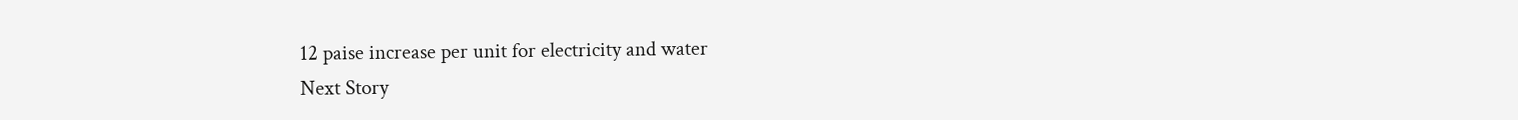12 paise increase per unit for electricity and water
Next Story